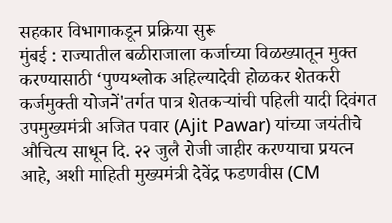सहकार विभागाकडून प्रक्रिया सुरू
मुंबई : राज्यातील बळीराजाला कर्जाच्या विळख्यातून मुक्त करण्यासाठी ‘पुण्यश्लोक अहिल्यादेवी होळकर शेतकरी कर्जमुक्ती योजनें'तर्गत पात्र शेतकऱ्यांची पहिली यादी दिवंगत उपमुख्यमंत्री अजित पवार (Ajit Pawar) यांच्या जयंतीचे औचित्य साधून दि. २२ जुलै रोजी जाहीर करण्याचा प्रयत्न आहे, अशी माहिती मुख्यमंत्री देवेंद्र फडणवीस (CM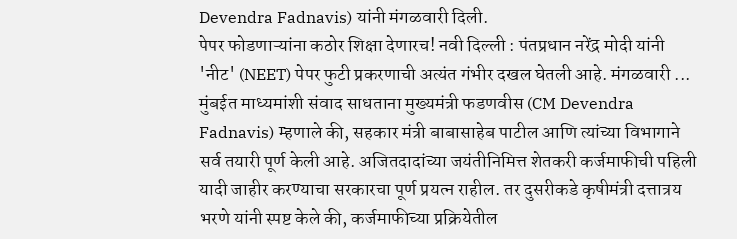Devendra Fadnavis) यांनी मंगळवारी दिली.
पेपर फोडणाऱ्यांना कठोर शिक्षा देणारच! नवी दिल्ली : पंतप्रधान नरेंद्र मोदी यांनी 'नीट' (NEET) पेपर फुटी प्रकरणाची अत्यंत गंभीर दखल घेतली आहे. मंगळवारी ...
मुंबईत माध्यमांशी संवाद साधताना मुख्यमंत्री फडणवीस (CM Devendra Fadnavis) म्हणाले की, सहकार मंत्री बाबासाहेब पाटील आणि त्यांच्या विभागाने सर्व तयारी पूर्ण केली आहे. अजितदादांच्या जयंतीनिमित्त शेतकरी कर्जमाफीची पहिली यादी जाहीर करण्याचा सरकारचा पूर्ण प्रयत्न राहील. तर दुसरीकडे कृषीमंत्री दत्तात्रय भरणे यांनी स्पष्ट केले की, कर्जमाफीच्या प्रक्रियेतील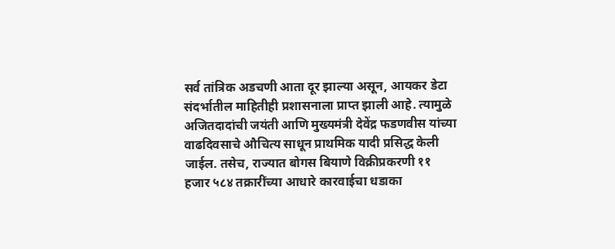सर्व तांत्रिक अडचणी आता दूर झाल्या असून, आयकर डेटा संदर्भातील माहितीही प्रशासनाला प्राप्त झाली आहे. त्यामुळे अजितदादांची जयंती आणि मुख्यमंत्री देवेंद्र फडणवीस यांच्या वाढदिवसाचे औचित्य साधून प्राथमिक यादी प्रसिद्ध केली जाईल. तसेच, राज्यात बोगस बियाणे विक्रीप्रकरणी ११ हजार ५८४ तक्रारींच्या आधारे कारवाईचा धडाका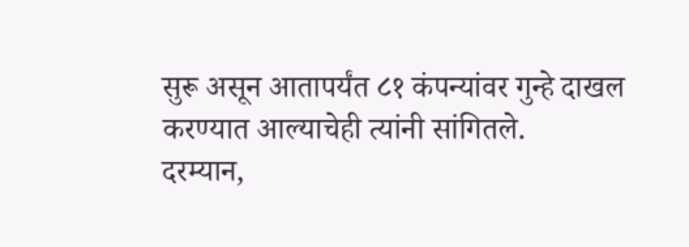सुरू असून आतापर्यंत ८१ कंपन्यांवर गुन्हे दाखल करण्यात आल्याचेही त्यांनी सांगितले.
दरम्यान,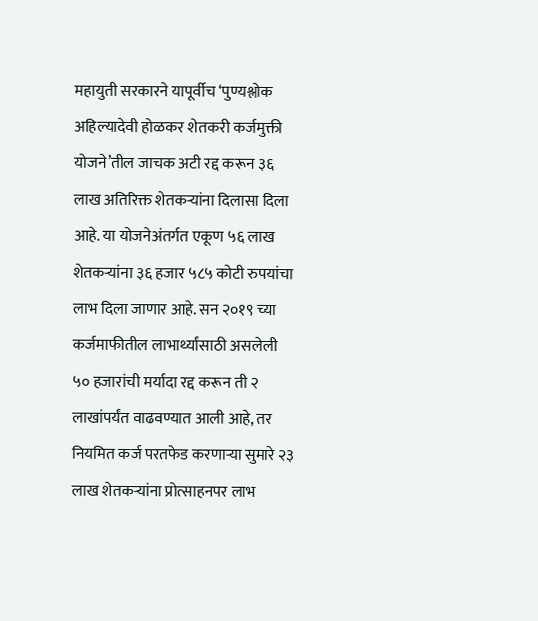महायुती सरकारने यापूर्वीच ‘पुण्यश्लोक अहिल्यादेवी होळकर शेतकरी कर्जमुक्ती योजने’तील जाचक अटी रद्द करून ३६ लाख अतिरिक्त शेतकऱ्यांना दिलासा दिला आहे. या योजनेअंतर्गत एकूण ५६ लाख शेतकऱ्यांना ३६ हजार ५८५ कोटी रुपयांचा लाभ दिला जाणार आहे. सन २०१९ च्या कर्जमाफीतील लाभार्थ्यांसाठी असलेली ५० हजारांची मर्यादा रद्द करून ती २ लाखांपर्यंत वाढवण्यात आली आहे, तर नियमित कर्ज परतफेड करणाऱ्या सुमारे २३ लाख शेतकऱ्यांना प्रोत्साहनपर लाभ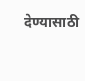देण्यासाठी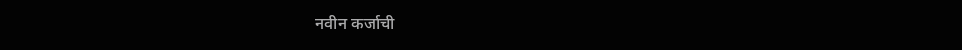नवीन कर्जाची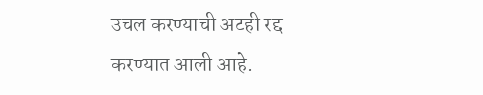उचल करण्याची अटही रद्द करण्यात आली आहे.